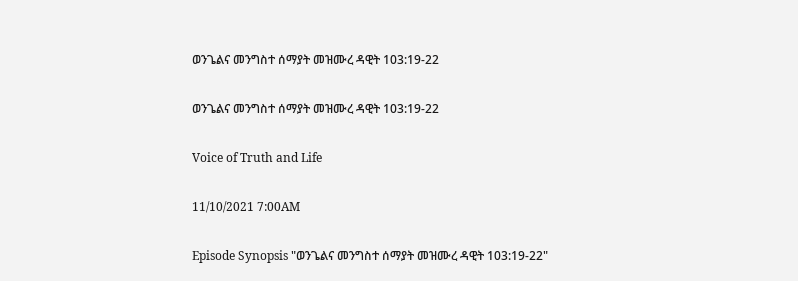ወንጌልና መንግስተ ሰማያት መዝሙረ ዳዊት 103:19-22

ወንጌልና መንግስተ ሰማያት መዝሙረ ዳዊት 103:19-22

Voice of Truth and Life

11/10/2021 7:00AM

Episode Synopsis "ወንጌልና መንግስተ ሰማያት መዝሙረ ዳዊት 103:19-22"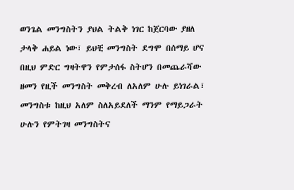ወንጌል መንግስትን ያህል ትልቅ ነገር ከጀርባው ያዘለ ታላቅ ሐይል ነው፣ ይህቺ መንግስት ደግሞ በሰማይ ሆና በዚህ ምድር ግዛትዋን የምታሰፋ ስትሆን በመጨራሻው ዘመን የዚች መንግስት መቅረብ ለአለም ሁሉ ይነገራል፣ መንግስቱ ከዚህ አለም ስለአይደለች ማንም የማይጋራት ሁሉን የምትገዛ መንግስትና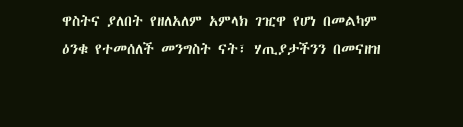ዋስትና ያለበት የዘለአለም አምላክ ገዢዋ የሆነ በመልካም ዕንቁ የተመሰለች መንግስት ናት፣ ሃጢያታችንን በመናዘዝ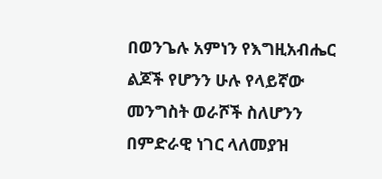በወንጌሉ አምነን የእግዚአብሔር ልጆች የሆንን ሁሉ የላይኛው መንግስት ወራሾች ስለሆንን በምድራዊ ነገር ላለመያዝ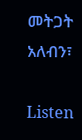መትጋት አለብን፣

Listen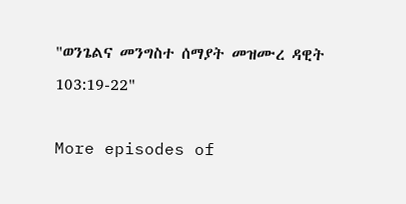"ወንጌልና መንግስተ ሰማያት መዝሙረ ዳዊት 103:19-22"

More episodes of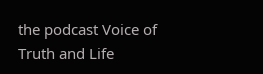the podcast Voice of Truth and Life